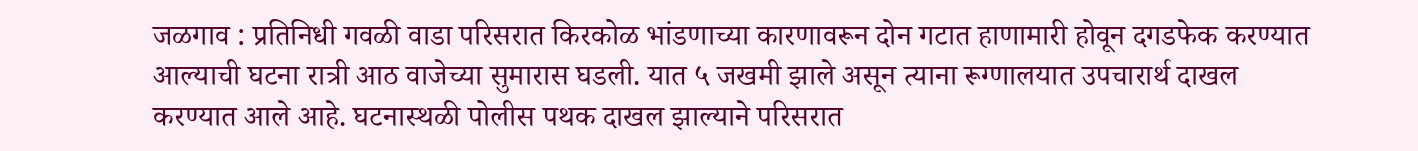जळगाव : प्रतिनिधी गवळी वाडा परिसरात किरकोळ भांडणाच्या कारणावरून दोन गटात हाणामारी होवून दगडफेक करण्यात आल्याची घटना रात्री आठ वाजेच्या सुमारास घडली. यात ५ जखमी झाले असून त्याना रूग्णालयात उपचारार्थ दाखल करण्यात आले आहे. घटनास्थळी पोलीस पथक दाखल झाल्याने परिसरात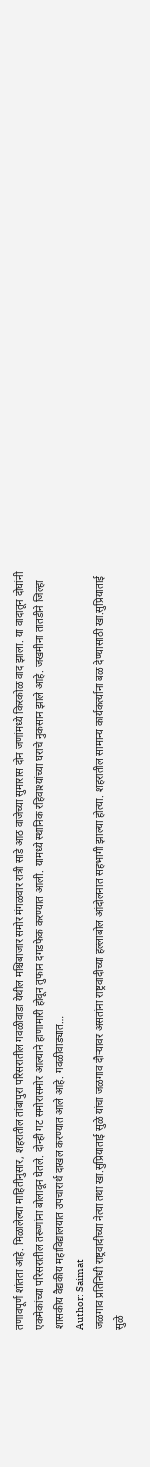तणावपूर्ण शांतता आहे. मिळालेल्या माहितीनुसार, शहरातील तांबापुरा परिसरातील गवळीवाडा येथील मश्चिबाजार समोर मंगळवार रात्री साडे आठ वाजेच्या सुमारास दोन जणांमध्ये किरकोळ वाद झाला. या वादातून दोघांनी एकमेकांच्या परिसरातील तरूणांना बोलावून घेतले. दोन्ही गट समोरासमोर आल्याने हाणामारी होवून तुफान दगडफेक करण्यात आली. यामध्ये स्थानिक रहिवाश्यांच्या घराचे नुकसान झाले आहे. जखमीना तातडीने जिल्हा शासकीय वैद्यकीय महाविद्यालयात उपचारार्थ दाखल करण्यात आले आहे. गवळीवाड्यात…
Author: Saimat
जळगाव प्रतिनिधी राष्ट्रवादीच्या नेत्या तथा खा.सुप्रियाताई सुळे यांचा जळगाव दौऱ्यावर असतांना राष्ट्रवादीच्या हल्लाबोल आंदोलनात सहभागी झाल्या होत्या. शहरातील सामान्य कार्यकर्त्याना बळ देण्यासाठी खा.सुप्रियाताई सुळे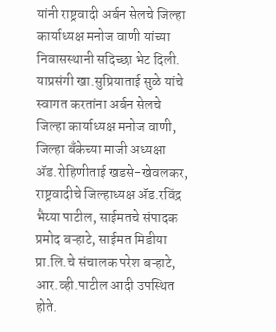यांनी राष्ट्रवादी अर्बन सेलचे जिल्हा कार्याध्यक्ष मनोज वाणी यांच्या निवासस्थानी सदिच्छा भेट दिली. याप्रसंगी खा.सुप्रियाताई सुळे यांचे स्वागत करतांना अर्बन सेलचे जिल्हा कार्याध्यक्ष मनोज वाणी, जिल्हा बँकेच्या माजी अध्यक्षा ॲड.रोहिणीताई खडसे-खेवलकर, राष्ट्रवादीचे जिल्हाध्यक्ष ॲड.रविंद्र भैय्या पाटील, साईमतचे संपादक प्रमोद बऱ्हाटे, साईमत मिडीया प्रा.लि.चे संचालक परेश बऱ्हाटे, आर.व्ही.पाटील आदी उपस्थित होते.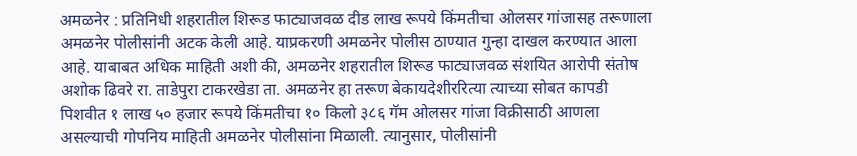अमळनेर : प्रतिनिधी शहरातील शिरूड फाट्याजवळ दीड लाख रूपये किंमतीचा ओलसर गांजासह तरूणाला अमळनेर पोलीसांनी अटक केली आहे. याप्रकरणी अमळनेर पोलीस ठाण्यात गुन्हा दाखल करण्यात आला आहे. याबाबत अधिक माहिती अशी की, अमळनेर शहरातील शिरूड फाट्याजवळ संशयित आरोपी संतोष अशोक ढिवरे रा. ताडेपुरा टाकरखेडा ता. अमळनेर हा तरूण बेकायदेशीररित्या त्याच्या सोबत कापडी पिशवीत १ लाख ५० हजार रूपये किंमतीचा १० किलो ३८६ गॅम ओलसर गांजा विक्रीसाठी आणला असल्याची गोपनिय माहिती अमळनेर पोलीसांना मिळाली. त्यानुसार, पोलीसांनी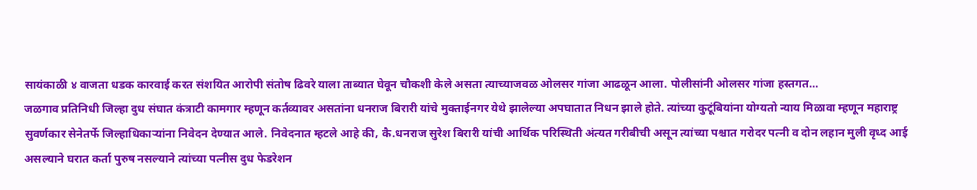सायंकाळी ४ वाजता धडक कारवाई करत संशयित आरोपी संतोष ढिवरे याला ताब्यात घेवून चौकशी केले असता त्याच्याजवळ ओलसर गांजा आढळून आला. पोलीसांनी ओलसर गांजा हस्तगत…
जळगाव प्रतिनिधी जिल्हा दुध संघात कंत्राटी कामगार म्हणून कर्तव्यावर असतांना धनराज बिरारी यांचे मुक्ताईनगर येथे झालेल्या अपघातात निधन झाले होते. त्यांच्या कुटूंबियांना योग्यतो न्याय मिळावा म्हणून महाराष्ट्र सुवर्णकार सेनेतर्फे जिल्हाधिकाऱ्यांना निवेदन देण्यात आले. निवेदनात म्हटले आहे की, कै.धनराज सुरेश बिरारी यांची आर्थिक परिस्थिती अंत्यत गरीबीची असून त्यांच्या पश्चात गरोदर पत्नी व दोन लहान मुली वृध्द आई असल्याने घरात कर्ता पुरुष नसल्याने त्यांच्या पत्नीस दुध फेडरेशन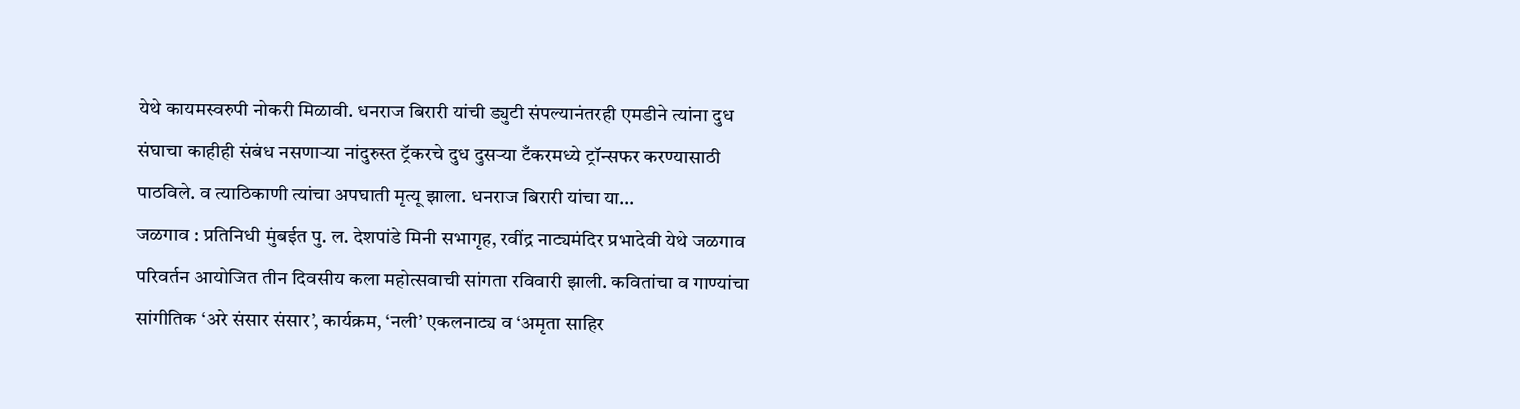येथे कायमस्वरुपी नोकरी मिळावी. धनराज बिरारी यांची ड्युटी संपल्यानंतरही एमडीने त्यांना दुध संघाचा काहीही संबंध नसणाऱ्या नांदुरुस्त ट्रॅकरचे दुध दुसऱ्या टँकरमध्ये ट्रॉन्सफर करण्यासाठी पाठविले. व त्याठिकाणी त्यांचा अपघाती मृत्यू झाला. धनराज बिरारी यांचा या…
जळगाव : प्रतिनिधी मुंबईत पु. ल. देशपांडे मिनी सभागृह, रवींद्र नाट्यमंदिर प्रभादेवी येथे जळगाव परिवर्तन आयोजित तीन दिवसीय कला महोत्सवाची सांगता रविवारी झाली. कवितांचा व गाण्यांचा सांगीतिक ‘अरे संसार संसार’, कार्यक्रम, ‘नली’ एकलनाट्य व ‘अमृता साहिर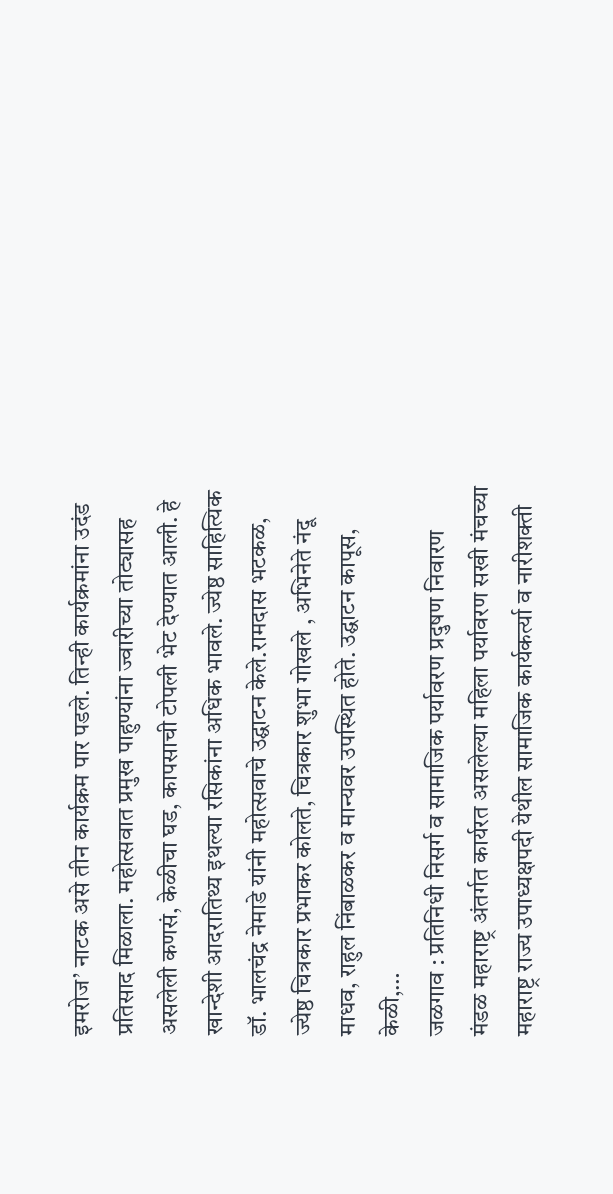इमरोज’ नाटक असे तीन कार्यक्रम पार पडले. तिन्ही कार्यक्रमांना उदंड प्रतिसाद मिळाला. महोत्सवात प्रमुख पाहुण्यांना ज्वारीच्या तोट्यासह असलेली कणसं, केळीचा घड, कापसाची टोपली भेट देण्यात आली. हे खान्देशी आदरातिथ्य इथल्या रसिकांना अधिक भावले. ज्येष्ठ साहित्यिक डॉ. भालचंद्र नेमाडे यांनी महोत्सवाचे उद्घाटन केले.रामदास भटकळ, ज्येष्ठ चित्रकार प्रभाकर कोलते, चित्रकार शुभा गोखले , अभिनेते नंदू माधव, राहुल निंबाळकर व मान्यवर उपस्थित होते. उद्घाटन कापूस, केळी,…
जळगाव : प्रतिनिधी निसर्ग व सामाजिक पर्यावरण प्रदुषण निवारण मंडळ महाराष्ट्र अंतर्गत कार्यरत असलेल्या महिला पर्यावरण सखी मंचच्या महाराष्ट्र राज्य उपाध्यक्षपदी येथील सामाजिक कार्यकर्त्या व नारीशक्ती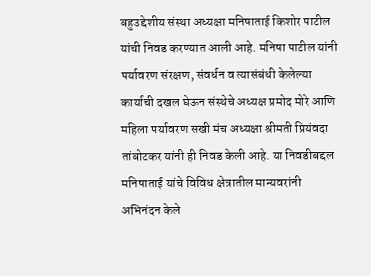बहुउद्देशीय संस्था अध्यक्षा मनिषाताई किशोर पाटील यांची निवड करण्यात आली आहे. मनिषा पाटील यांनी पर्यावरण संरक्षण, संवर्धन व त्यासंबंधी केलेल्या कार्याची दखल घेऊन संस्थेचे अध्यक्ष प्रमोद मोरे आणि महिला पर्यावरण सखी मंच अध्यक्षा श्रीमती प्रियंवदा तांबोटकर यांनी ही निवड केली आहे. या निवडीबद्दल मनिषाताई यांचे विविध क्षेत्रातील मान्यवरांनी अभिनंदन केले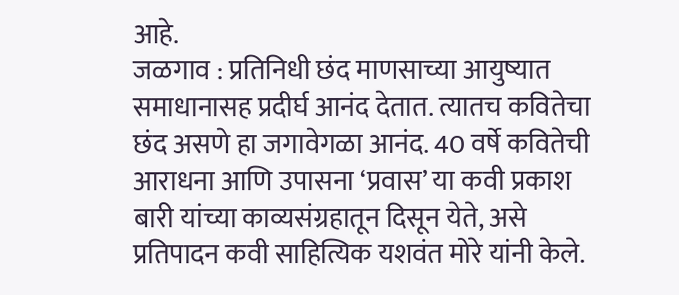आहे.
जळगाव : प्रतिनिधी छंद माणसाच्या आयुष्यात समाधानासह प्रदीर्घ आनंद देतात. त्यातच कवितेचा छंद असणे हा जगावेगळा आनंद. 40 वर्षे कवितेची आराधना आणि उपासना ‘प्रवास’ या कवी प्रकाश बारी यांच्या काव्यसंग्रहातून दिसून येते, असे प्रतिपादन कवी साहित्यिक यशवंत मोरे यांनी केले.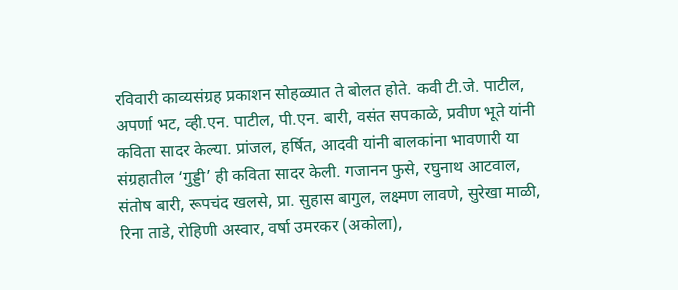रविवारी काव्यसंग्रह प्रकाशन सोहळ्यात ते बोलत होते. कवी टी.जे. पाटील, अपर्णा भट, व्ही.एन. पाटील, पी.एन. बारी, वसंत सपकाळे, प्रवीण भूते यांनी कविता सादर केल्या. प्रांजल, हर्षित, आदवी यांनी बालकांना भावणारी या संग्रहातील ‘गुड्डी’ ही कविता सादर केली. गजानन फुसे, रघुनाथ आटवाल, संतोष बारी, रूपचंद खलसे, प्रा. सुहास बागुल, लक्ष्मण लावणे, सुरेखा माळी, रिना ताडे, रोहिणी अस्वार, वर्षा उमरकर (अकोला),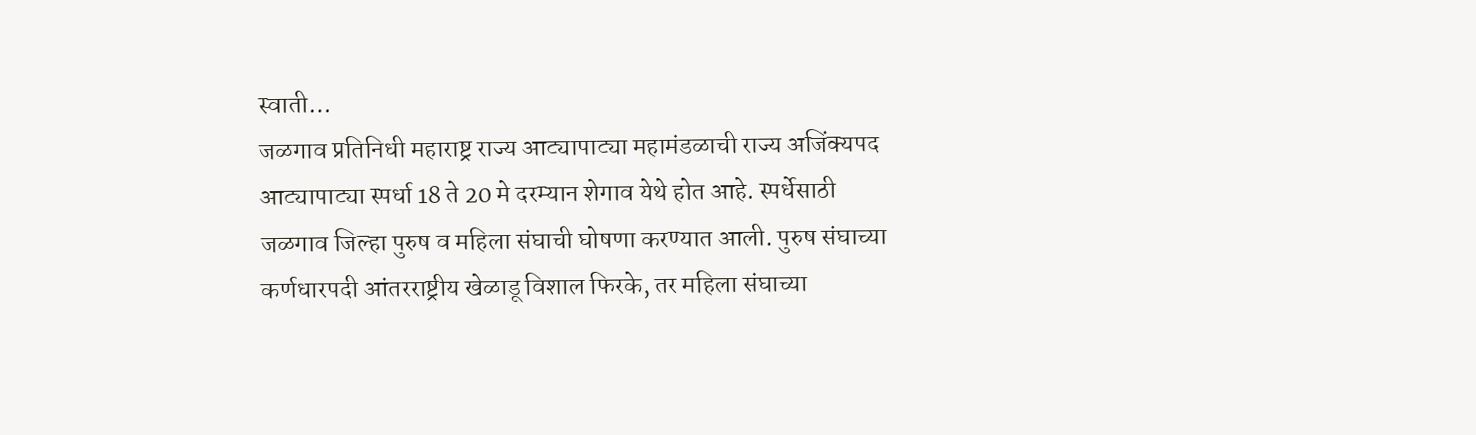स्वाती…
जळगाव प्रतिनिधी महाराष्ट्र राज्य आट्यापाट्या महामंडळाची राज्य अजिंक्यपद आट्यापाट्या स्पर्धा 18 ते 20 मे दरम्यान शेगाव येथे होत आहे. स्पर्धेसाठी जळगाव जिल्हा पुरुष व महिला संघाची घोषणा करण्यात आली. पुरुष संघाच्या कर्णधारपदी आंतरराष्ट्रीय खेळाडू विशाल फिरके, तर महिला संघाच्या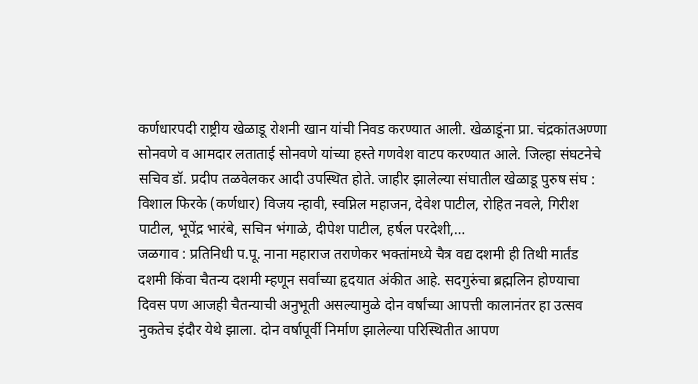कर्णधारपदी राष्ट्रीय खेळाडू रोशनी खान यांची निवड करण्यात आली. खेळाडूंना प्रा. चंद्रकांतअण्णा सोनवणे व आमदार लताताई सोनवणे यांच्या हस्ते गणवेश वाटप करण्यात आले. जिल्हा संघटनेचे सचिव डॉ. प्रदीप तळवेलकर आदी उपस्थित होते. जाहीर झालेल्या संघातील खेळाडू पुरुष संघ : विशाल फिरके (कर्णधार) विजय न्हावी, स्वप्निल महाजन, देवेश पाटील, रोहित नवले, गिरीश पाटील, भूपेंद्र भारंबे, सचिन भंगाळे, दीपेश पाटील, हर्षल परदेशी,…
जळगाव : प्रतिनिधी प.पू. नाना महाराज तराणेकर भक्तांमध्ये चैत्र वद्य दशमी ही तिथी मार्तंड दशमी किंवा चैतन्य दशमी म्हणून सर्वांच्या हृदयात अंकीत आहे. सदगुरुंचा ब्रह्मलिन होण्याचा दिवस पण आजही चैतन्याची अनुभूती असल्यामुळे दोन वर्षांच्या आपत्ती कालानंतर हा उत्सव नुकतेच इंदौर येथे झाला. दोन वर्षापूर्वी निर्माण झालेल्या परिस्थितीत आपण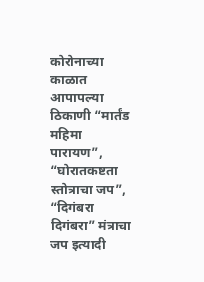कोरोनाच्या काळात आपापल्या ठिकाणी “मार्तंड महिमा पारायण”, “घोरातकष्टता स्तोत्राचा जप”, “दिगंबरा दिगंबरा” मंत्राचा जप इत्यादी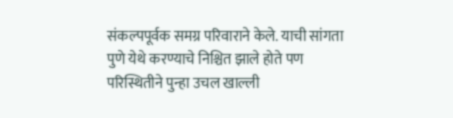संकल्पपूर्वक समग्र परिवाराने केले. याची सांगता पुणे येथे करण्याचे निश्चित झाले होते पण परिस्थितीने पुन्हा उचल खाल्ली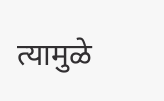त्यामुळे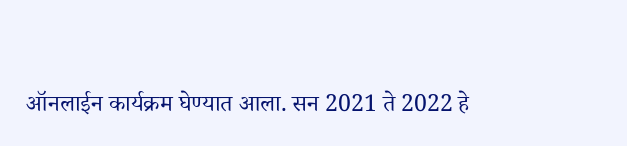ऑनलाईन कार्यक्रम घेण्यात आला. सन 2021 ते 2022 हे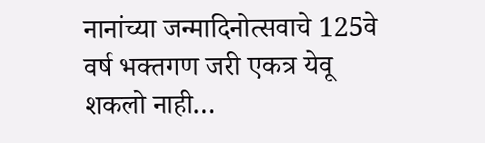नानांच्या जन्मादिनोत्सवाचे 125वे वर्ष भक्तगण जरी एकत्र येवू शकलो नाही…